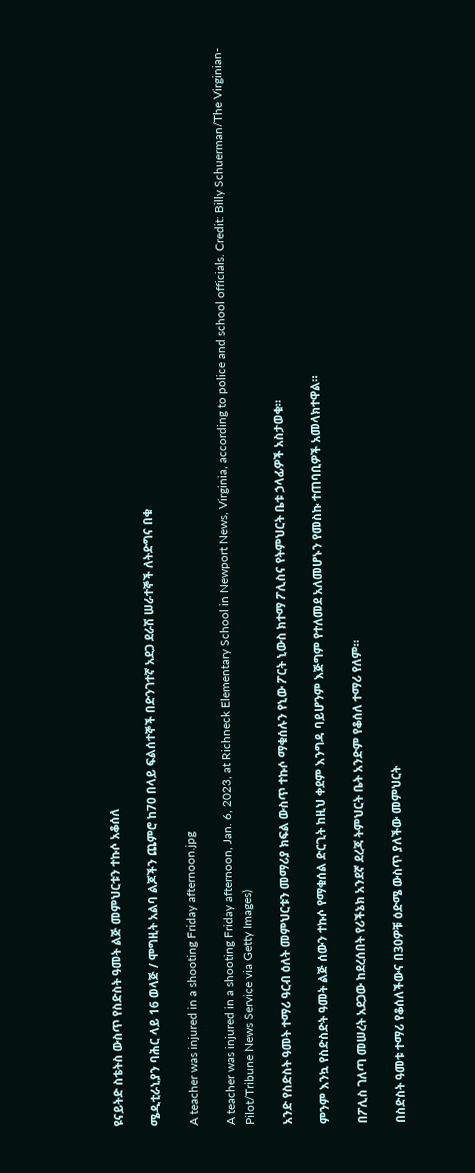ዩናይትድ ስቴትስ ውስጥ የስድስት ዓመት ልጅ መምህርቱን ተኩሶ አቆሰለ

ሜዲቲራኒያን ባሕር ላይ 16 ወላጅ / ሞግዚት አልባ ልጆችን ጨምሮ ከ70 በላይ ፍልሰተኞች በድንገተኛ አደጋ ደራሽ ሠራተኞች ለትድግና በቁ

A teacher was injured in a shooting Friday afternoon.jpg

A teacher was injured in a shooting Friday afternoon, Jan. 6, 2023, at Richneck Elementary School in Newport News, Virginia, according to police and school officials. Credit: Billy Schuerman/The Virginian-Pilot/Tribune News Service via Getty Images)

አንድ የስድስት ዓመት ተማሪ ዓርብ ዕለት መምህርቱን መማሪያ ክፍል ውስጥ ተኩሶ ማቁሰሉን የኒው ፖርት ኒውስ ክተማ ፖሊስና የትምህርት ቤቱ ኃላፊዎች አስታወቁ።

ምንም እንኳ የስድስድት ዓመት ልጅ ሰውን ተኩሶ የማቁሰል ድርጊት ከዚህ ቀደም እንግዳ ባይሆንም እጅግም የተለመደ አለመሆኑን የመስኩ ተጠባቢዎች አመላክተዋል።

በፖሊስ ገለጣ መሠረት አደጋው ከደረሰበት የሪችኔክ አንደኛ ደረጃ ትምህርት ቤት አንድም የቆሰለ ተማሪ የለም።

በስድስት ዓመቱ ተማሪ የቆሰለችውና በ30ዎቹ ዕድሜ ውስጥ ያለችው መምህርት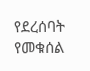የደረሰባት የመቁሰል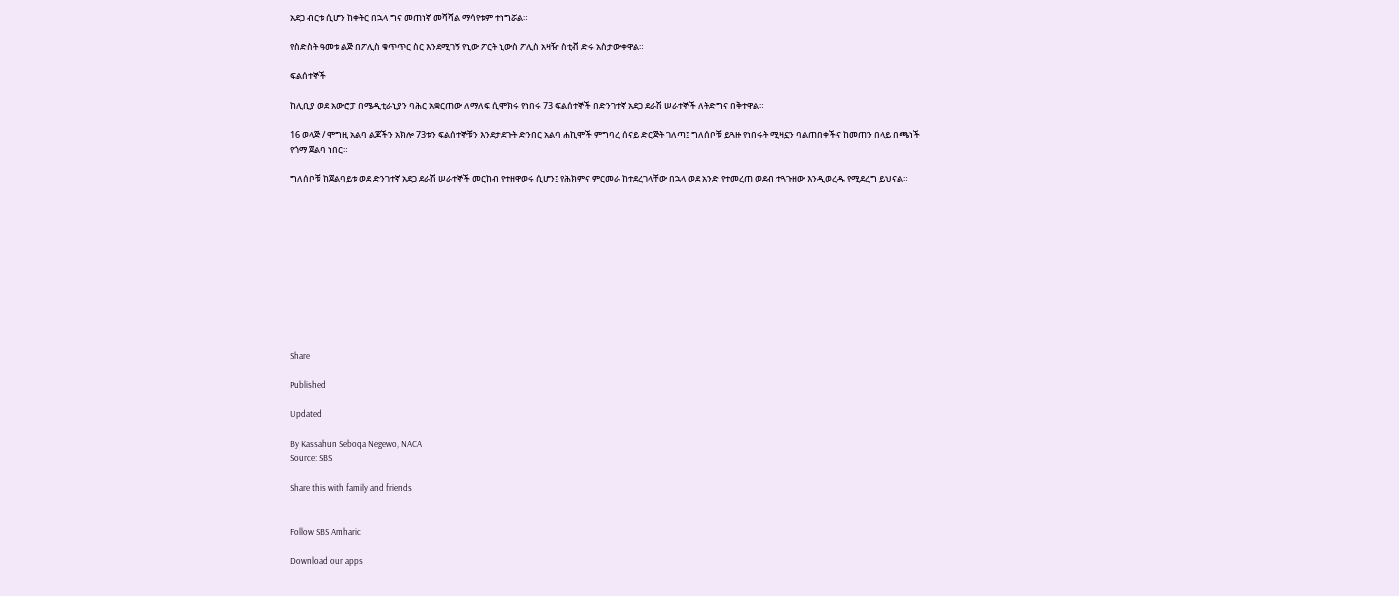አደጋ ብርቱ ሲሆን ከቀትር በኋላ ግና መጠነኛ መሻሻል ማሳየቱም ተነግሯል።

የስድስት ዓመቱ ልጅ በፖሊስ ቁጥጥር ስር እንደሚገኝ የኒው ፖርት ኒውስ ፖሊስ አዛዥ ስቲቭ ድሩ አስታውቀዋል።

ፍልሰተኞች

ከሊቢያ ወደ አውሮፓ በሜዲቲራኒያን ባሕር አቋርጠው ለማለፍ ሲሞክሩ የነበሩ 73 ፍልሰተኞች በድንገተኛ አደጋ ደራሽ ሠራተኞች ለትድግና በቅተዋል።

16 ወላጅ / ሞግዚ አልባ ልጆችን አክሎ 73ቱን ፍልሰተኞቹን እንደታደጉት ድንበር አልባ ሐኪሞች ምግባረ ሰናይ ድርጅት ገለጣ፤ ግለሰቦቹ ይጓዙ የነበሩት ሚዛኗን ባልጠበቀችና ከመጠን በላይ በጫነች የጎማ ጀልባ ነበር።

ግለሰቦቹ ከጀልባይቱ ወደ ድንገተኛ አደጋ ደራሽ ሠራተኞች መርከብ የተዘዋወሩ ሲሆን፤ የሕክምና ምርመራ ከተደረገላቸው በኋላ ወደ አንድ የተመረጠ ወደብ ተጓጉዘው እንዲወረዱ የሚደረግ ይህናል።











Share

Published

Updated

By Kassahun Seboqa Negewo, NACA
Source: SBS

Share this with family and friends


Follow SBS Amharic

Download our apps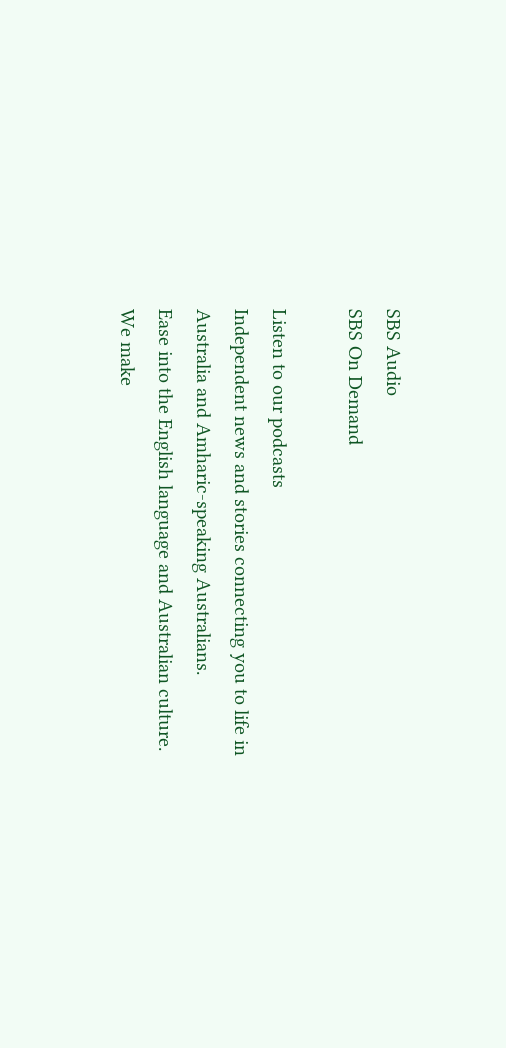SBS Audio
SBS On Demand

Listen to our podcasts
Independent news and stories connecting you to life in Australia and Amharic-speaking Australians.
Ease into the English language and Australian culture. We make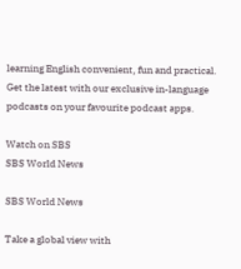learning English convenient, fun and practical.
Get the latest with our exclusive in-language podcasts on your favourite podcast apps.

Watch on SBS
SBS World News

SBS World News

Take a global view with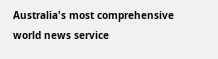Australia's most comprehensive world news service